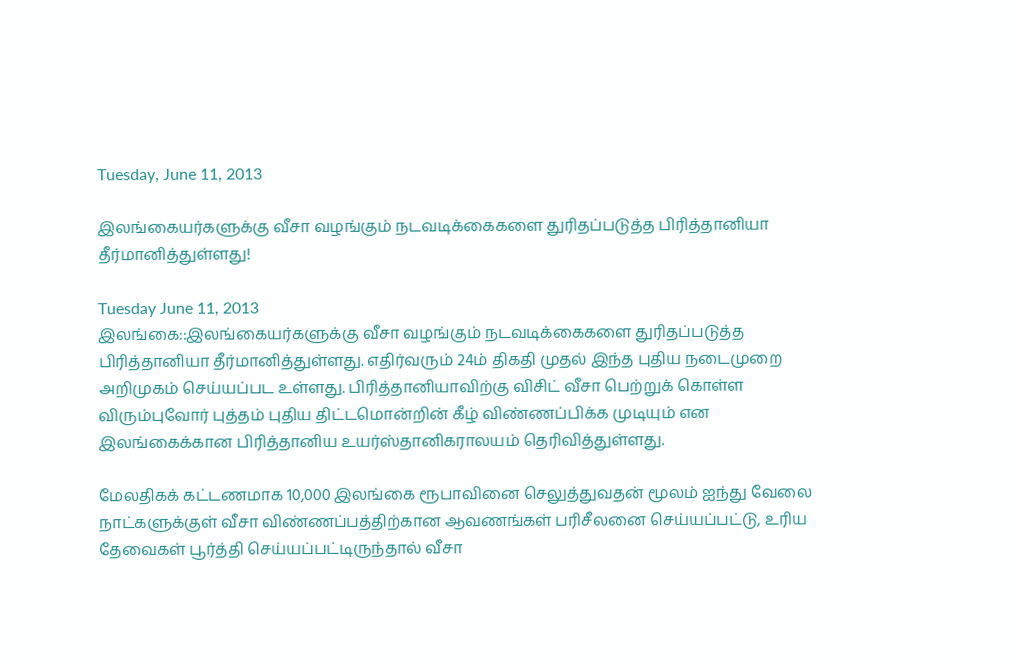Tuesday, June 11, 2013

இலங்கையர்களுக்கு வீசா வழங்கும் நடவடிக்கைகளை துரிதப்படுத்த பிரித்தானியா தீர்மானித்துள்ளது!

Tuesday June 11, 2013
இலங்கை::இலங்கையர்களுக்கு வீசா வழங்கும் நடவடிக்கைகளை துரிதப்படுத்த பிரித்தானியா தீர்மானித்துள்ளது. எதிர்வரும் 24ம் திகதி முதல் இந்த புதிய நடைமுறை அறிமுகம் செய்யப்பட உள்ளது. பிரித்தானியாவிற்கு விசிட் வீசா பெற்றுக் கொள்ள விரும்புவோர் புத்தம் புதிய திட்டமொன்றின் கீழ் விண்ணப்பிக்க முடியும் என இலங்கைக்கான பிரித்தானிய உயர்ஸ்தானிகராலயம் தெரிவித்துள்ளது.

மேலதிகக் கட்டணமாக 10,000 இலங்கை ரூபாவினை செலுத்துவதன் மூலம் ஐந்து வேலை நாட்களுக்குள் வீசா விண்ணப்பத்திற்கான ஆவணங்கள் பரிசீலனை செய்யப்பட்டு, உரிய தேவைகள் பூர்த்தி செய்யப்பட்டிருந்தால் வீசா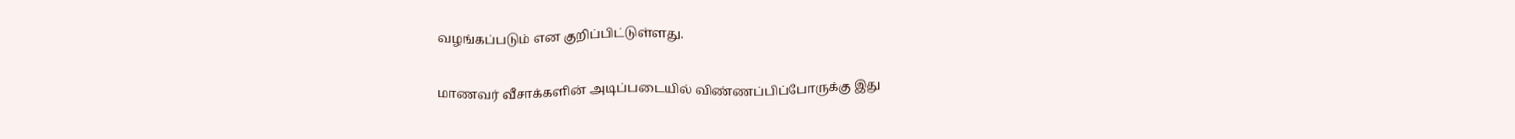வழங்கப்படும் என குறிப்பிட்டுள்ளது.

மாணவர் வீசாக்களின் அடிப்படையில் விண்ணப்பிப்போருக்கு இது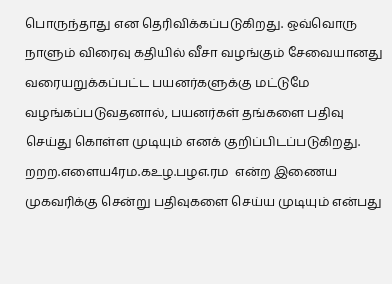பொருந்தாது என தெரிவிக்கப்படுகிறது. ஒவ்வொரு நாளும் விரைவு கதியில் வீசா வழங்கும் சேவையானது வரையறுக்கப்பட்ட பயனர்களுக்கு மட்டுமே வழங்கப்படுவதனால், பயனர்கள் தங்களை பதிவு செய்து கொள்ள முடியும் எனக் குறிப்பிடப்படுகிறது. றறற.எளைய4ரம.கஉழ.பழஎ.ரம  என்ற இணைய முகவரிக்கு சென்று பதிவுகளை செய்ய முடியும் என்பது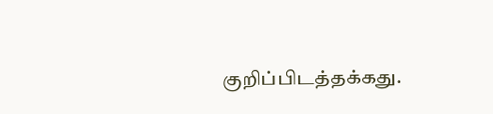குறிப்பிடத்தக்கது.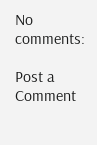No comments:

Post a Comment